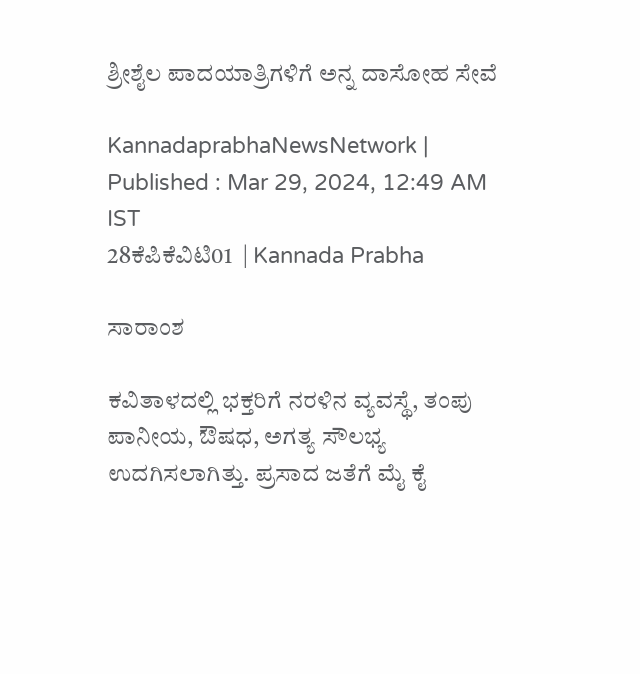ಶ್ರೀಶೈಲ ಪಾದಯಾತ್ರಿಗಳಿಗೆ ಅನ್ನ ದಾಸೋಹ ಸೇವೆ

KannadaprabhaNewsNetwork |
Published : Mar 29, 2024, 12:49 AM IST
28ಕೆಪಿಕೆವಿಟಿ01  | Kannada Prabha

ಸಾರಾಂಶ

ಕವಿತಾಳದಲ್ಲಿ ಭಕ್ತರಿಗೆ ನರಳಿನ ವ್ಯವಸ್ಥೆ, ತಂಪು ಪಾನೀಯ, ಔಷಧ, ಅಗತ್ಯ ಸೌಲಭ್ಯ ಉದಗಿಸಲಾಗಿತ್ತು. ಪ್ರಸಾದ ಜತೆಗೆ ಮೈ ಕೈ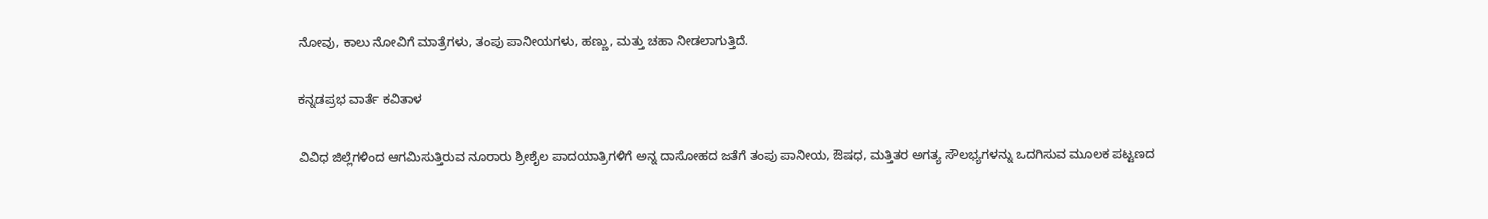ನೋವು, ಕಾಲು ನೋವಿಗೆ ಮಾತ್ರೆಗಳು, ತಂಪು ಪಾನೀಯಗಳು, ಹಣ್ಣು, ಮತ್ತು ಚಹಾ ನೀಡಲಾಗುತ್ತಿದೆ.

ಕನ್ನಡಪ್ರಭ ವಾರ್ತೆ ಕವಿತಾಳ

ವಿವಿಧ ಜಿಲ್ಲೆಗಳಿಂದ ಆಗಮಿಸುತ್ತಿರುವ ನೂರಾರು ಶ್ರೀಶೈಲ ಪಾದಯಾತ್ರಿಗಳಿಗೆ ಅನ್ನ ದಾಸೋಹದ ಜತೆಗೆ ತಂಪು ಪಾನೀಯ, ಔಷಧ, ಮತ್ತಿತರ ಅಗತ್ಯ ಸೌಲಭ್ಯಗಳನ್ನು ಒದಗಿಸುವ ಮೂಲಕ ಪಟ್ಟಣದ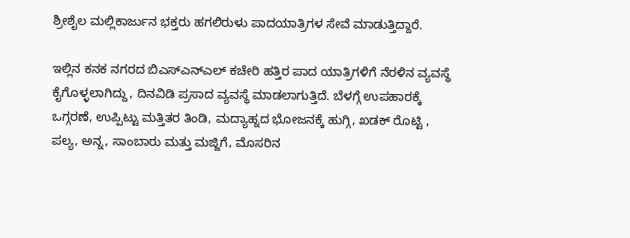ಶ್ರೀಶೈಲ ಮಲ್ಲಿಕಾರ್ಜುನ ಭಕ್ತರು ಹಗಲಿರುಳು ಪಾದಯಾತ್ರಿಗಳ ಸೇವೆ ಮಾಡುತ್ತಿದ್ದಾರೆ.

ಇಲ್ಲಿನ ಕನಕ ನಗರದ ಬಿಎಸ್‌ಎನ್ಎಲ್ ಕಚೇರಿ ಹತ್ತಿರ ಪಾದ ಯಾತ್ರಿಗಳಿಗೆ ನೆರಳಿನ ವ್ಯವಸ್ಥೆ ಕೈಗೊಳ್ಳಲಾಗಿದ್ದು, ದಿನವಿಡಿ ಪ್ರಸಾದ ವ್ಯವಸ್ಥೆ ಮಾಡಲಾಗುತ್ತಿದೆ. ಬೆಳಗ್ಗೆ ಉಪಹಾರಕ್ಕೆ ಒಗ್ಗರಣೆ, ಉಪ್ಪಿಟ್ಟು ಮತ್ತಿತರ ತಿಂಡಿ, ಮದ್ಯಾಹ್ನದ ಭೋಜನಕ್ಕೆ ಹುಗ್ಗಿ, ಖಡಕ್ ರೊಟ್ಟಿ , ಪಲ್ಯ, ಅನ್ನ, ಸಾಂಬಾರು ಮತ್ತು ಮಜ್ಜಿಗೆ, ಮೊಸರಿನ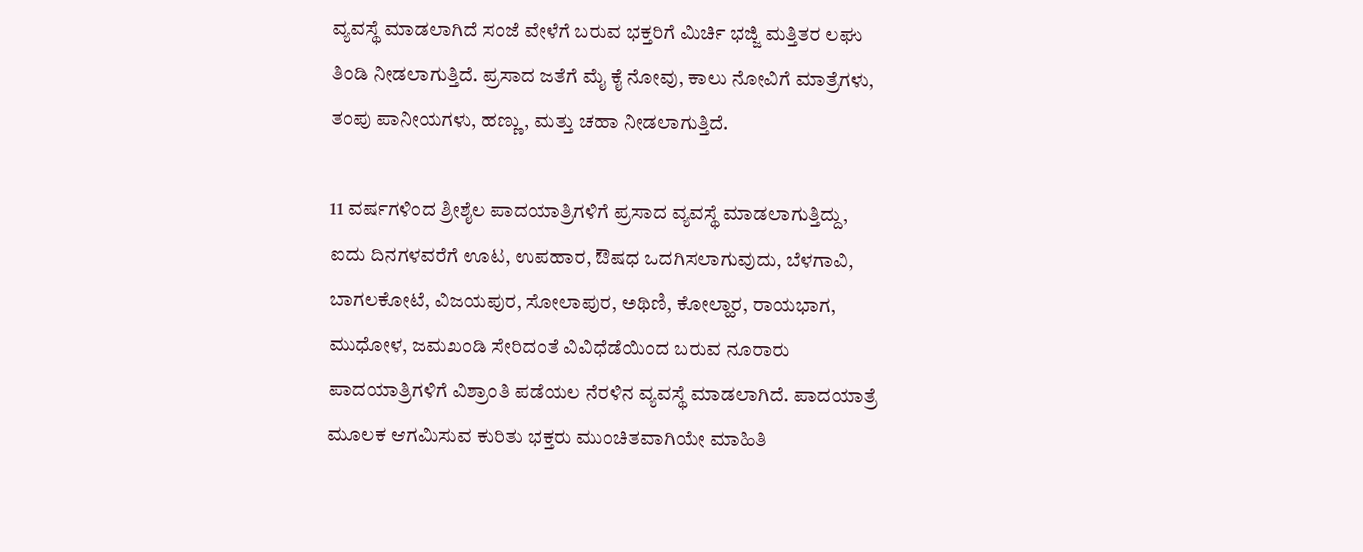ವ್ಯವಸ್ಥೆ ಮಾಡಲಾಗಿದೆ ಸಂಜೆ ವೇಳೆಗೆ ಬರುವ ಭಕ್ತರಿಗೆ ಮಿರ್ಚಿ ಭಜ್ಜಿ ಮತ್ತಿತರ ಲಘು ತಿಂಡಿ ನೀಡಲಾಗುತ್ತಿದೆ. ಪ್ರಸಾದ ಜತೆಗೆ ಮೈ ಕೈ ನೋವು, ಕಾಲು ನೋವಿಗೆ ಮಾತ್ರೆಗಳು, ತಂಪು ಪಾನೀಯಗಳು, ಹಣ್ಣು, ಮತ್ತು ಚಹಾ ನೀಡಲಾಗುತ್ತಿದೆ.

11 ವರ್ಷಗಳಿಂದ ಶ್ರೀಶೈಲ ಪಾದಯಾತ್ರಿಗಳಿಗೆ ಪ್ರಸಾದ ವ್ಯವಸ್ಥೆ ಮಾಡಲಾಗುತ್ತಿದ್ದು, ಐದು ದಿನಗಳವರೆಗೆ ಊಟ, ಉಪಹಾರ, ಔಷಧ ಒದಗಿಸಲಾಗುವುದು, ಬೆಳಗಾವಿ, ಬಾಗಲಕೋಟೆ, ವಿಜಯಪುರ, ಸೋಲಾಪುರ, ಅಥಿಣಿ, ಕೋಲ್ಹಾರ, ರಾಯಭಾಗ, ಮುಧೋಳ, ಜಮಖಂಡಿ ಸೇರಿದಂತೆ ವಿವಿಧೆಡೆಯಿಂದ ಬರುವ ನೂರಾರು ಪಾದಯಾತ್ರಿಗಳಿಗೆ ವಿಶ್ರಾಂತಿ ಪಡೆಯಲ ನೆರಳಿನ ವ್ಯವಸ್ಥೆ ಮಾಡಲಾಗಿದೆ. ಪಾದಯಾತ್ರೆ ಮೂಲಕ ಆಗಮಿಸುವ ಕುರಿತು ಭಕ್ತರು ಮುಂಚಿತವಾಗಿಯೇ ಮಾಹಿತಿ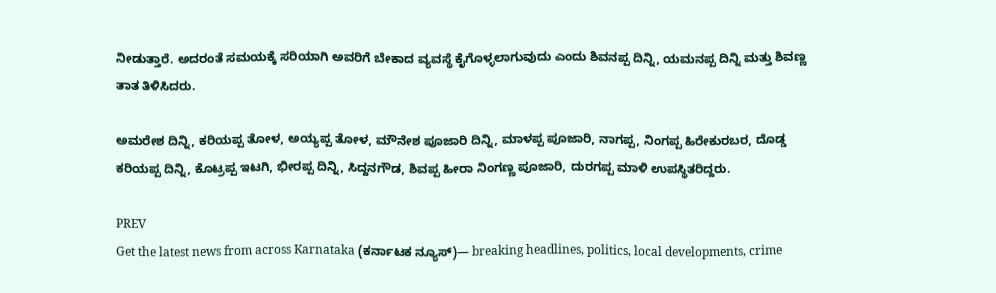ನೀಡುತ್ತಾರೆ. ಅದರಂತೆ ಸಮಯಕ್ಕೆ ಸರಿಯಾಗಿ ಅವರಿಗೆ ಬೇಕಾದ ವ್ಯವಸ್ಥೆ ಕೈಗೊಳ್ಳಲಾಗುವುದು ಎಂದು ಶಿವನಪ್ಪ ದಿನ್ನಿ, ಯಮನಪ್ಪ ದಿನ್ನಿ ಮತ್ತು ಶಿವಣ್ಣ ತಾತ ತಿಳಿಸಿದರು.

ಅಮರೇಶ ದಿನ್ನಿ, ಕರಿಯಪ್ಪ ತೋಳ, ಅಯ್ಯಪ್ಪ ತೋಳ, ಮೌನೇಶ ಪೂಜಾರಿ ದಿನ್ನಿ, ಮಾಳಪ್ಪ ಪೂಜಾರಿ, ನಾಗಪ್ಪ, ನಿಂಗಪ್ಪ ಹಿರೇಕುರಬರ, ದೊಡ್ಡ ಕರಿಯಪ್ಪ ದಿನ್ನಿ, ಕೊಟ್ರಪ್ಪ ಇಟಗಿ, ಭೀರಪ್ಪ ದಿನ್ನಿ, ಸಿದ್ದನಗೌಡ, ಶಿವಪ್ಪ ಹೀರಾ ನಿಂಗಣ್ಣ ಪೂಜಾರಿ, ದುರಗಪ್ಪ ಮಾಳಿ ಉಪಸ್ಥಿತರಿದ್ದರು.

PREV
Get the latest news from across Karnataka (ಕರ್ನಾಟಕ ನ್ಯೂಸ್)— breaking headlines, politics, local developments, crime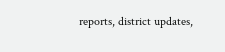reports, district updates,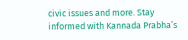civic issues and more. Stay informed with Kannada Prabha’s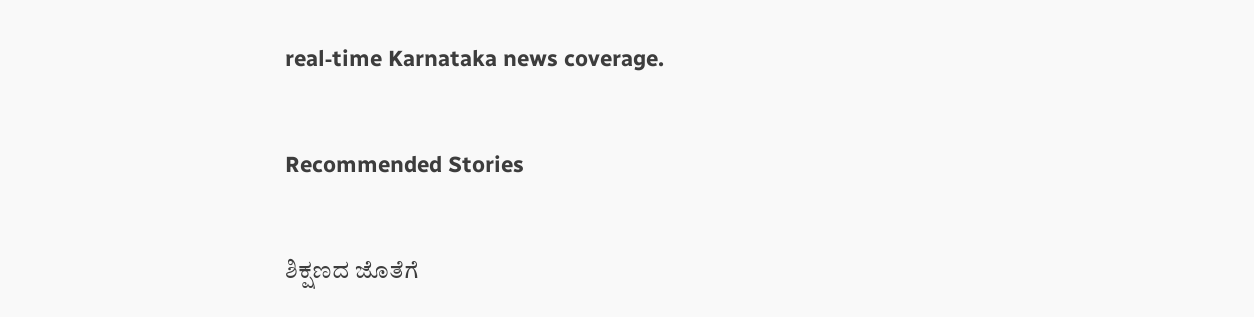real‑time Karnataka news coverage.

Recommended Stories

ಶಿಕ್ಷಣದ ಜೊತೆಗೆ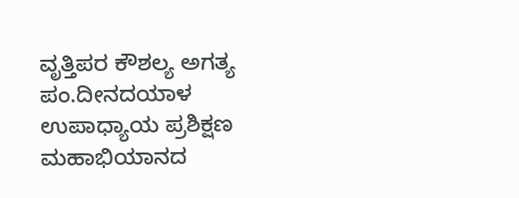ವೃತ್ತಿಪರ ಕೌಶಲ್ಯ ಅಗತ್ಯ
ಪಂ.ದೀನದಯಾಳ ಉಪಾಧ್ಯಾಯ ಪ್ರಶಿಕ್ಷಣ ಮಹಾಭಿಯಾನದ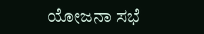ಯೋಜನಾ ಸಭೆ